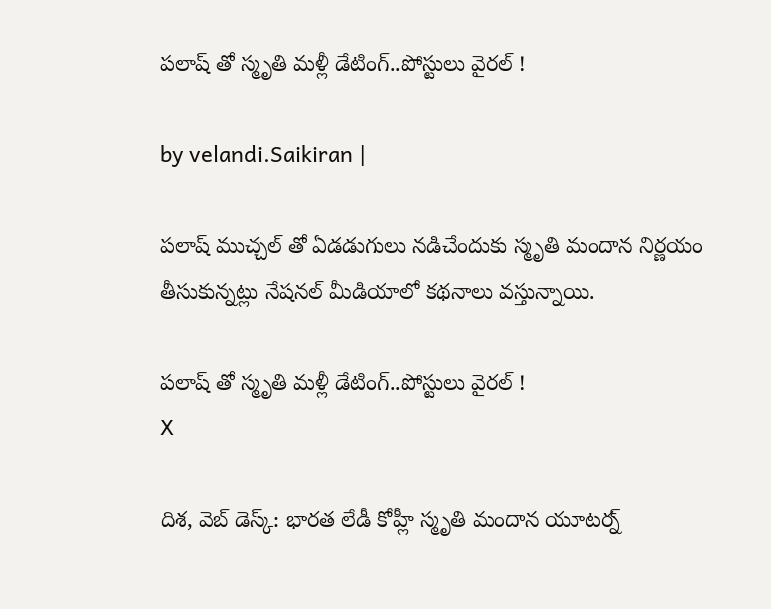ప‌లాష్ తో స్మృతి మ‌ళ్లీ డేటింగ్‌..పోస్టులు వైర‌ల్ !

by velandi.Saikiran |

పలాష్ ముచ్చల్ తో ఏడడుగులు నడిచేందుకు స్మృతి మందాన నిర్ణయం తీసుకున్నట్లు నేషనల్ మీడియాలో కథనాలు వస్తున్నాయి.

ప‌లాష్ తో స్మృతి మ‌ళ్లీ డేటింగ్‌..పోస్టులు వైర‌ల్ !
X

దిశ‌, వెబ్ డెస్క్‌: భారత లేడీ కోహ్లీ స్మృతి మందాన యూటర్న్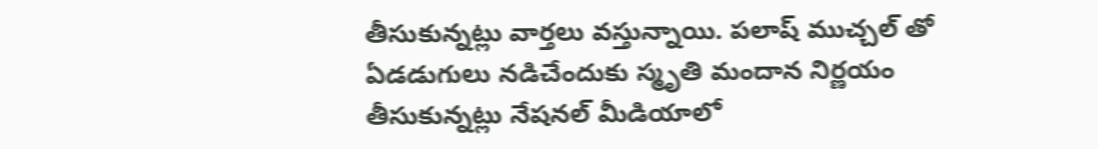తీసుకున్నట్లు వార్తలు వస్తున్నాయి. పలాష్ ముచ్చల్ తో ఏడడుగులు నడిచేందుకు స్మృతి మందాన నిర్ణయం తీసుకున్నట్లు నేషనల్ మీడియాలో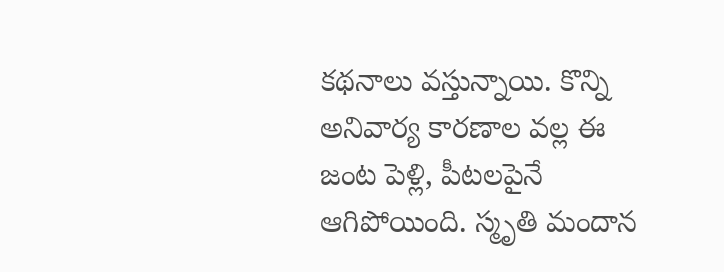కథనాలు వస్తున్నాయి. కొన్ని అనివార్య కారణాల వల్ల ఈ జంట పెళ్లి, పీటలపైనే ఆగిపోయింది. స్మృతి మందాన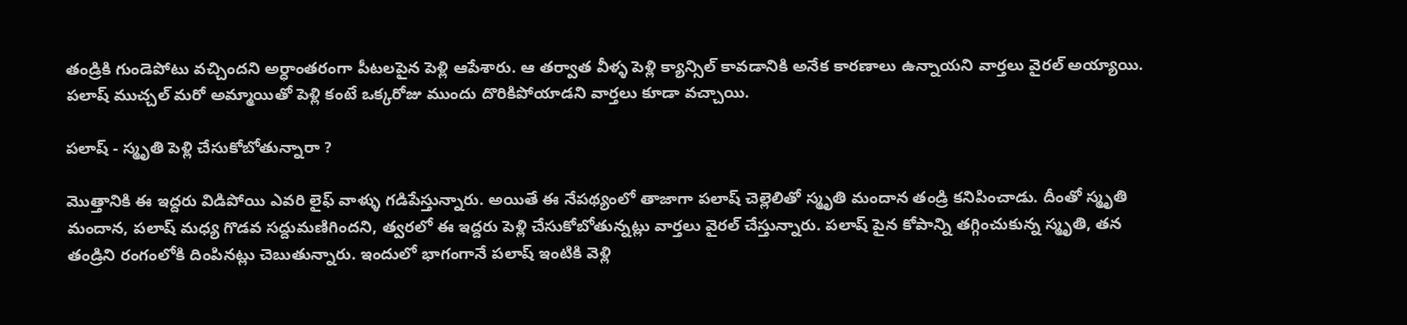తండ్రికి గుండెపోటు వచ్చిందని అర్ధాంతరంగా పీటలపైన పెళ్లి ఆపేశారు. ఆ తర్వాత వీళ్ళ పెళ్లి క్యాన్సిల్ కావడానికి అనేక కారణాలు ఉన్నాయని వార్తలు వైరల్ అయ్యాయి. పలాష్ ముచ్చల్ మరో అమ్మాయితో పెళ్లి కంటే ఒక్కరోజు ముందు దొరికిపోయాడని వార్తలు కూడా వచ్చాయి.

ప‌లాష్ - స్మృతి పెళ్లి చేసుకోబోతున్నారా ?

మొత్తానికి ఈ ఇద్దరు విడిపోయి ఎవరి లైఫ్ వాళ్ళు గడిపేస్తున్నారు. అయితే ఈ నేపథ్యంలో తాజాగా పలాష్ చెల్లెలితో స్మృతి మందాన తండ్రి కనిపించాడు. దీంతో స్మృతి మందాన, పలాష్ మధ్య గొడవ సద్దుమణిగిందని, త్వరలో ఈ ఇద్దరు పెళ్లి చేసుకోబోతున్నట్లు వార్తలు వైరల్ చేస్తున్నారు. పలాష్ పైన కోపాన్ని తగ్గించుకున్న స్మృతి, తన తండ్రిని రంగంలోకి దింపినట్లు చెబుతున్నారు. ఇందులో భాగంగానే పలాష్ ఇంటికి వెళ్లి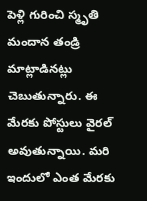పెళ్లి గురించి స్మృతి మందాన తండ్రి మాట్లాడినట్లు చెబుతున్నారు. ఈ మేరకు పోస్టులు వైరల్ అవుతున్నాయి. మరి ఇందులో ఎంత మేరకు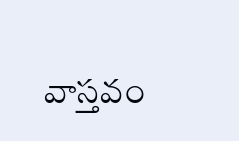వాస్తవం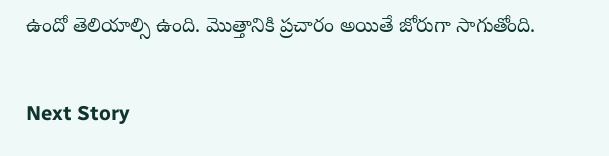ఉందో తెలియాల్సి ఉంది. మొత్తానికి ప్రచారం అయితే జోరుగా సాగుతోంది.

Next Story